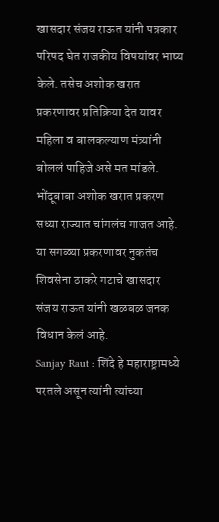खासदार संजय राऊत यांनी पत्रकार परिषद घेत राजकीय विषयांवर भाष्य केले. तसेच अशोक खरात प्रकरणावर प्रतिक्रिया देत यावर महिला व बालकल्याण मंत्र्यांनी बोललं पाहिजे असे मत मांडले.
भोंदूबाबा अशोक खरात प्रकरण सध्या राज्यात चांगलंच गाजत आहे. या सगळ्या प्रकरणावर नुकतंच शिवसेना ठाकरे गटाचे खासदार संजय राऊत यांनी खळबळ जनक विधान केलं आहे.
Sanjay Raut : शिंदे हे महाराष्ट्रामध्ये परतले असून त्यांनी त्यांच्या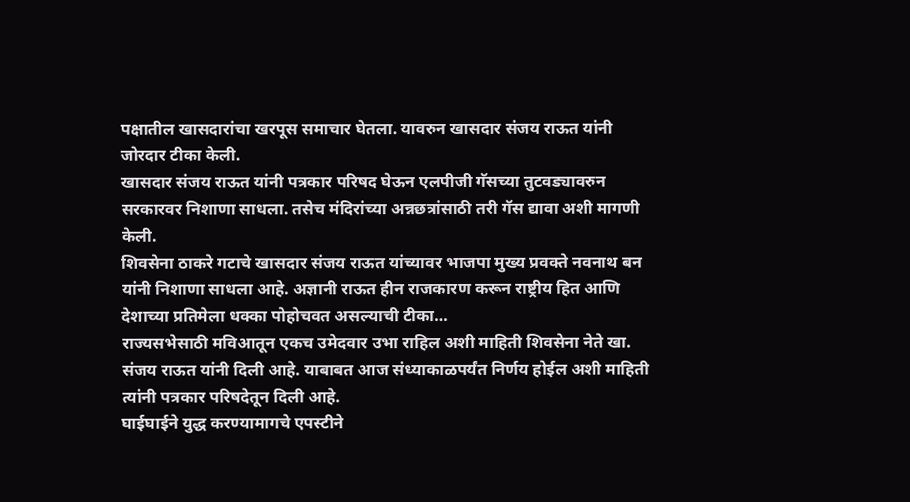पक्षातील खासदारांचा खरपूस समाचार घेतला. यावरुन खासदार संजय राऊत यांनी जोरदार टीका केली.
खासदार संजय राऊत यांनी पत्रकार परिषद घेऊन एलपीजी गॅसच्या तुटवड्यावरुन सरकारवर निशाणा साधला. तसेच मंदिरांच्या अन्नछत्रांसाठी तरी गॅस द्यावा अशी मागणी केली.
शिवसेना ठाकरे गटाचे खासदार संजय राऊत यांच्यावर भाजपा मुख्य प्रवक्ते नवनाथ बन यांनी निशाणा साधला आहे. अज्ञानी राऊत हीन राजकारण करून राष्ट्रीय हित आणि देशाच्या प्रतिमेला धक्का पोहोचवत असल्याची टीका…
राज्यसभेसाठी मविआतून एकच उमेदवार उभा राहिल अशी माहिती शिवसेना नेते खा. संजय राऊत यांनी दिली आहे. याबाबत आज संध्याकाळपर्यंत निर्णय होईल अशी माहिती त्यांनी पत्रकार परिषदेतून दिली आहे.
घाईघाईने युद्ध करण्यामागचे एपस्टीने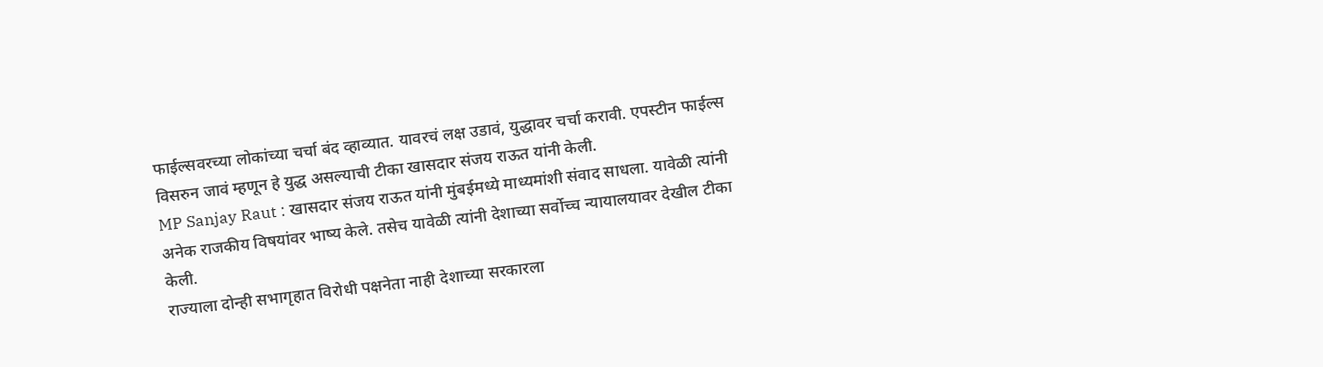फाईल्सवरच्या लोकांच्या चर्चा बंद व्हाव्यात. यावरचं लक्ष उडावं, युद्धावर चर्चा करावी. एपस्टीन फाईल्स विसरुन जावं म्हणून हे युद्ध असल्याची टीका खासदार संजय राऊत यांनी केली.
MP Sanjay Raut : खासदार संजय राऊत यांनी मुंबईमध्ये माध्यमांशी संवाद साधला. यावेळी त्यांनी अनेक राजकीय विषयांवर भाष्य केले. तसेच यावेळी त्यांनी देशाच्या सर्वोच्च न्यायालयावर देखील टीका केली.
राज्याला दोन्ही सभागृहात विरोधी पक्षनेता नाही देशाच्या सरकारला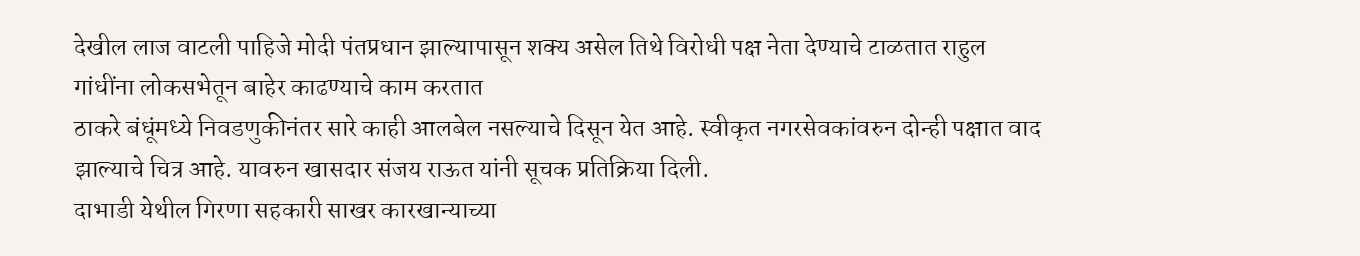देखील लाज वाटली पाहिजे मोदी पंतप्रधान झाल्यापासून शक्य असेल तिथे विरोधी पक्ष नेता देण्याचे टाळतात राहुल गांधींना लोकसभेतून बाहेर काढण्याचे काम करतात
ठाकरे बंधूंमध्ये निवडणुकीनंतर सारे काही आलबेल नसल्याचे दिसून येत आहे. स्वीकृत नगरसेवकांवरुन दोन्ही पक्षात वाद झाल्याचे चित्र आहे. यावरुन खासदार संजय राऊत यांनी सूचक प्रतिक्रिया दिली.
दाभाडी येथील गिरणा सहकारी साखर कारखान्याच्या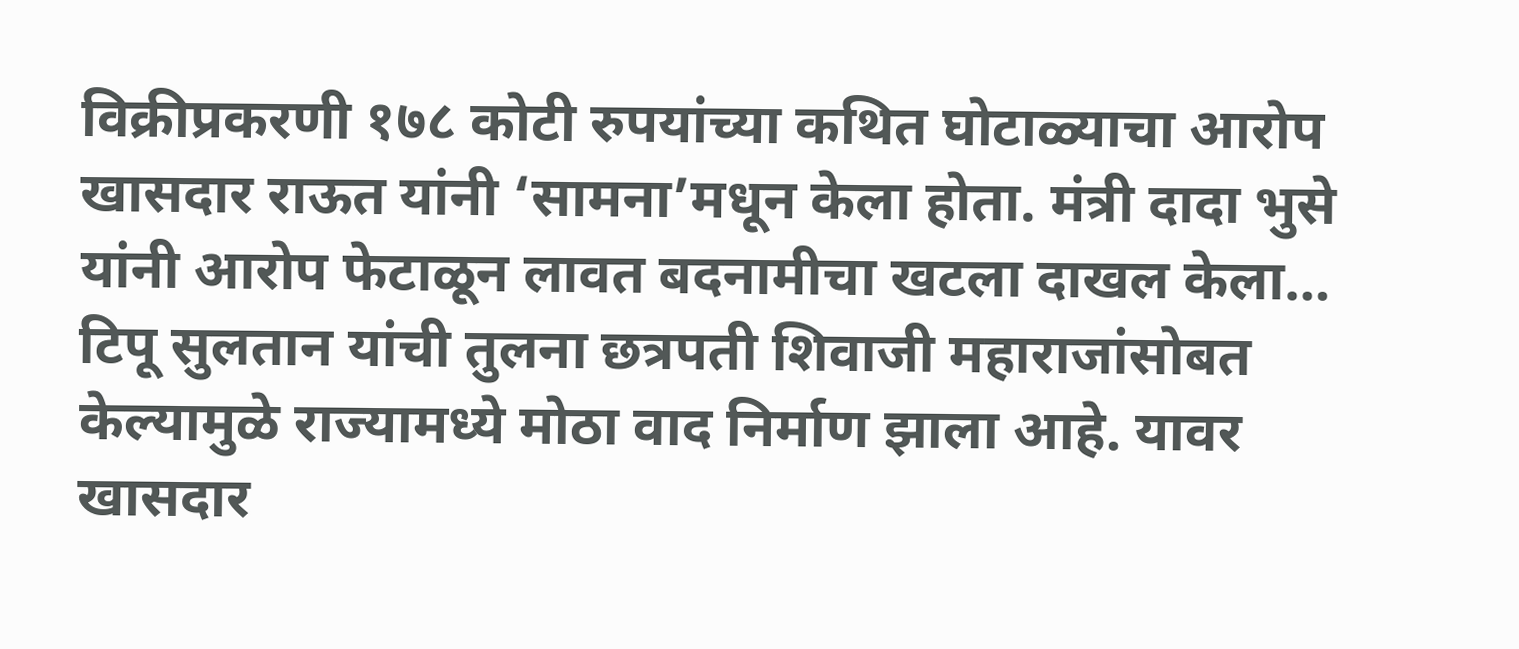विक्रीप्रकरणी १७८ कोटी रुपयांच्या कथित घोटाळ्याचा आरोप खासदार राऊत यांनी ‘सामना’मधून केला होता. मंत्री दादा भुसे यांनी आरोप फेटाळून लावत बदनामीचा खटला दाखल केला…
टिपू सुलतान यांची तुलना छत्रपती शिवाजी महाराजांसोबत केल्यामुळे राज्यामध्ये मोठा वाद निर्माण झाला आहे. यावर खासदार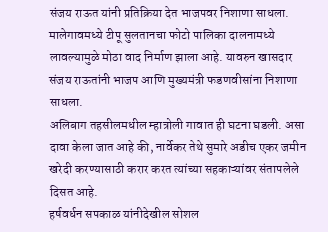संजय राऊत यांनी प्रतिक्रिया देत भाजपवर निशाणा साधला.
मालेगावमध्ये टीपू सुलतानचा फोटो पालिका दालनामध्ये लावल्यामुळे मोठा वाद निर्माण झाला आहे. यावरुन खासदार संजय राऊतांनी भाजप आणि मुख्यमंत्री फडणवीसांना निशाणा साधला.
अलिबाग तहसीलमधील म्हात्रोली गावात ही घटना घडली. असा दावा केला जात आहे की, नार्वेकर तेथे सुमारे अडीच एकर जमीन खरेदी करण्यासाठी करार करत त्यांच्या सहकाऱ्यांवर संतापलेले दिसत आहे.
हर्षवर्धन सपकाळ यांनीदेखील सोशल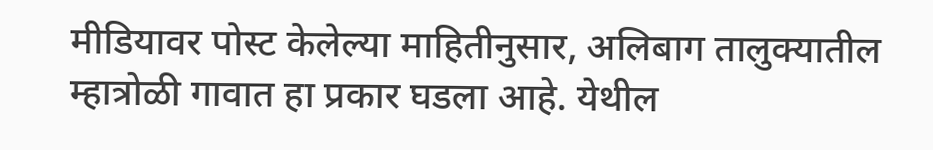मीडियावर पोस्ट केलेल्या माहितीनुसार, अलिबाग तालुक्यातील म्हात्रोळी गावात हा प्रकार घडला आहे. येथील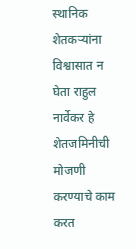स्थानिक शेतकऱ्यांना विश्वासात न घेता राहुल नार्वेकर हे शेतजमिनीची मोजणी करण्याचे काम करत